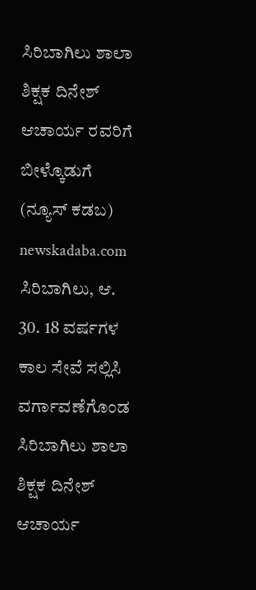ಸಿರಿಬಾಗಿಲು ಶಾಲಾ ಶಿಕ್ಷಕ ದಿನೇಶ್ ಆಚಾರ್ಯ ರವರಿಗೆ ಬೀಳ್ಕೊಡುಗೆ
(ನ್ಯೂಸ್ ಕಡಬ) newskadaba.com ಸಿರಿಬಾಗಿಲು, ಆ. 30. 18 ವರ್ಷಗಳ ಕಾಲ ಸೇವೆ ಸಲ್ಲಿಸಿ ವರ್ಗಾವಣೆಗೊಂಡ ಸಿರಿಬಾಗಿಲು ಶಾಲಾ ಶಿಕ್ಷಕ ದಿನೇಶ್ ಆಚಾರ್ಯ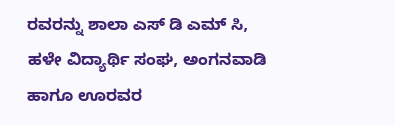ರವರನ್ನು ಶಾಲಾ ಎಸ್ ಡಿ ಎಮ್ ಸಿ, ಹಳೇ ವಿದ್ಯಾರ್ಥಿ ಸಂಘ, ಅಂಗನವಾಡಿ ಹಾಗೂ ಊರವರ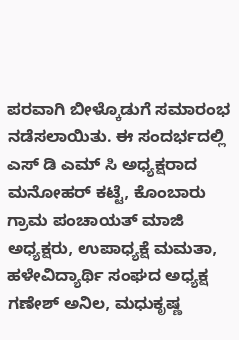ಪರವಾಗಿ ಬೀಳ್ಕೊಡುಗೆ ಸಮಾರಂಭ ನಡೆಸಲಾಯಿತು. ಈ ಸಂದರ್ಭದಲ್ಲಿ ಎಸ್ ಡಿ ಎಮ್ ಸಿ ಅಧ್ಯಕ್ಷರಾದ ಮನೋಹರ್ ಕಟ್ಟೆ, ಕೊಂಬಾರು ಗ್ರಾಮ ಪಂಚಾಯತ್ ಮಾಜಿ ಅಧ್ಯಕ್ಷರು, ಉಪಾಧ್ಯಕ್ಷೆ ಮಮತಾ, ಹಳೇವಿದ್ಯಾರ್ಥಿ ಸಂಘದ ಅಧ್ಯಕ್ಷ ಗಣೇಶ್ ಅನಿಲ, ಮಧುಕೃಷ್ಣ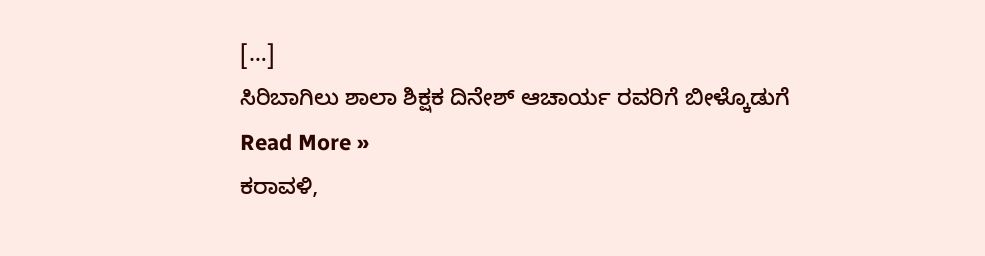[…]
ಸಿರಿಬಾಗಿಲು ಶಾಲಾ ಶಿಕ್ಷಕ ದಿನೇಶ್ ಆಚಾರ್ಯ ರವರಿಗೆ ಬೀಳ್ಕೊಡುಗೆ Read More »
ಕರಾವಳಿ,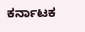ಕರ್ನಾಟಕ